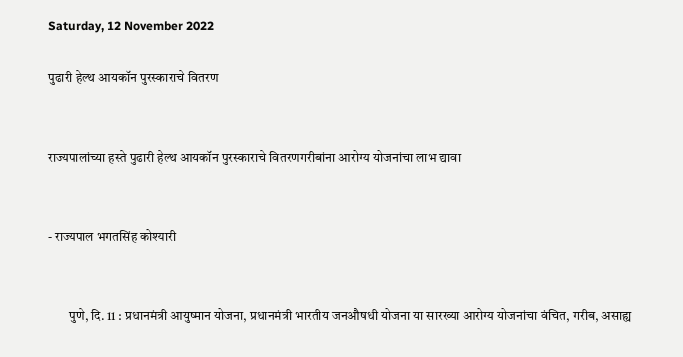Saturday, 12 November 2022

पुढारी हेल्थ आयकॉन पुरस्काराचे वितरण


राज्यपालांच्या हस्ते पुढारी हेल्थ आयकॉन पुरस्काराचे वितरणगरीबांना आरोग्य योजनांचा लाभ द्यावा


- राज्यपाल भगतसिंह कोश्यारी


        पुणे, दि. 11 : प्रधानमंत्री आयुष्मान योजना, प्रधानमंत्री भारतीय जनऔषधी योजना या सारख्या आरोग्य योजनांचा वंचित, गरीब, असाह्य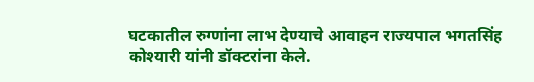घटकातील रुग्णांना लाभ देण्याचे आवाहन राज्यपाल भगतसिंह कोश्यारी यांनी डॉक्टरांना केले.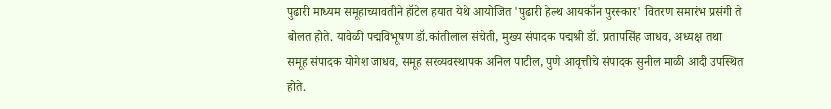पुढारी माध्यम समूहाच्यावतीने हॉटेल हयात येथे आयोजित 'पुढारी हेल्थ आयकॉन पुरस्कार' वितरण समारंभ प्रसंगी ते बोलत होते. यावेळी पद्मविभूषण डॉ.कांतीलाल संचेती, मुख्य संपादक पद्मश्री डॉ. प्रतापसिंह जाधव, अध्यक्ष तथा समूह संपादक योगेश जाधव, समूह सरव्यवस्थापक अनिल पाटील, पुणे आवृत्तीचे संपादक सुनील माळी आदी उपस्थित होते.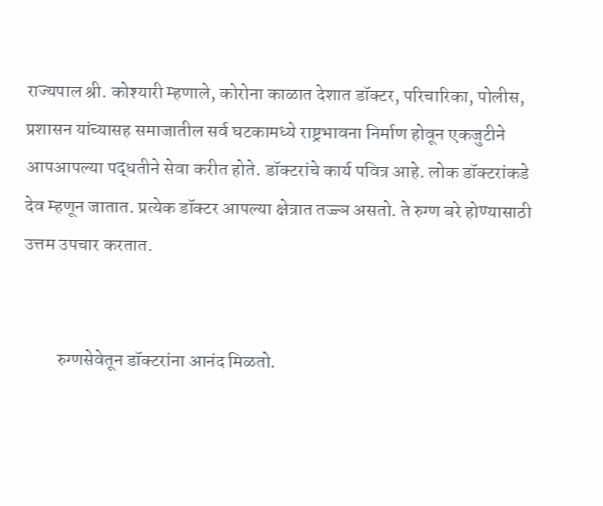राज्यपाल श्री. कोश्यारी म्हणाले, कोरोना काळात देशात डॉक्टर, परिचारिका, पोलीस, प्रशासन यांच्यासह समाजातील सर्व घटकामध्ये राष्ट्रभावना निर्माण होवून एकजुटीने आपआपल्या पद्धतीने सेवा करीत होते. डॉक्टरांचे कार्य पवित्र आहे. लोक डॉक्टरांकडे देव म्हणून जातात. प्रत्येक डॉक्टर आपल्या क्षेत्रात तज्ज्ञ असतो. ते रुग्ण बरे होण्यासाठी उत्तम उपचार करतात.


         रुग्णसेवेतून डॉक्टरांना आनंद मिळतो.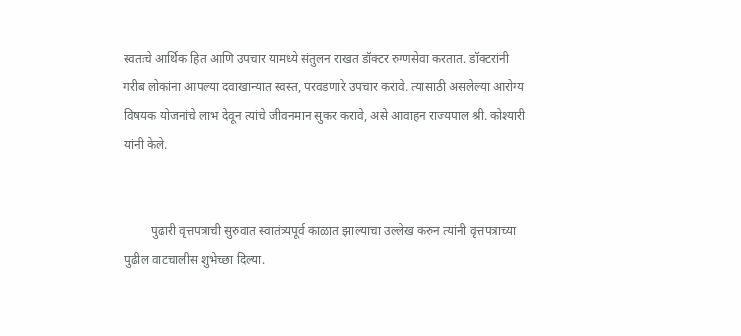स्वतःचे आर्थिक हित आणि उपचार यामध्ये संतुलन राखत डॉक्टर रुग्णसेवा करतात. डॉक्टरांनी गरीब लोकांना आपल्या दवाखान्यात स्वस्त, परवडणारे उपचार करावे. त्यासाठी असलेल्या आरोग्य विषयक योजनांचे लाभ देवून त्यांचे जीवनमान सुकर करावे, असे आवाहन राज्यपाल श्री. कोश्यारी यांनी केले.


         पुढारी वृत्तपत्राची सुरुवात स्वातंत्र्यपूर्व काळात झाल्याचा उल्लेख करुन त्यांनी वृत्तपत्राच्या पुढील वाटचालीस शुभेच्छा दिल्या.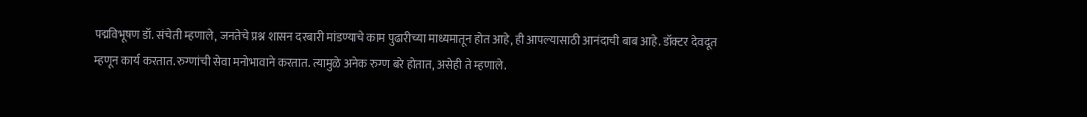पद्मविभूषण डॉ. संचेती म्हणाले, जनतेचे प्रश्न शासन दरबारी मांडण्याचे काम पुढारीच्या माध्यमातून होत आहे, ही आपल्यासाठी आनंदाची बाब आहे. डॉक्टर देवदूत म्हणून कार्य करतात. रुग्णांची सेवा मनोभावाने करतात. त्यामुळे अनेक रुग्ण बरे होतात, असेही ते म्हणाले.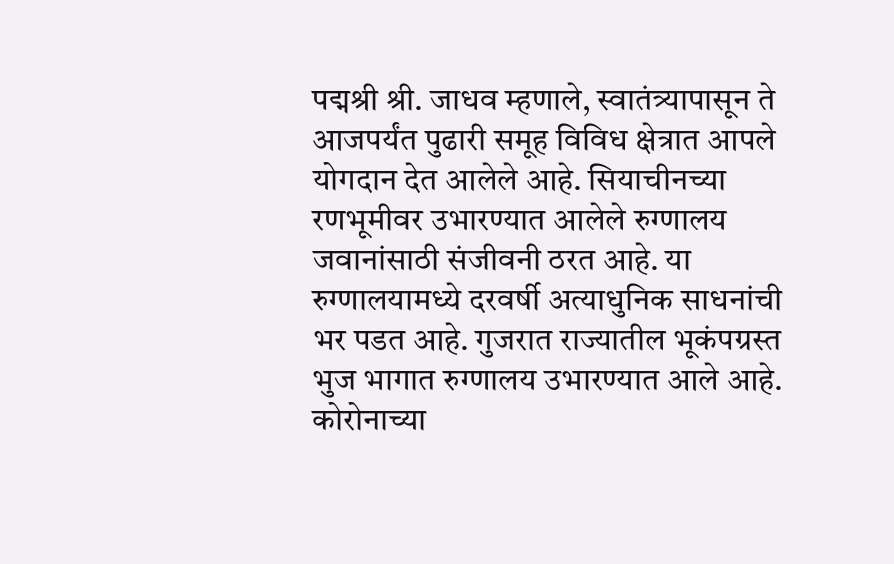पद्मश्री श्री. जाधव म्हणाले, स्वातंत्र्यापासून ते आजपर्यंत पुढारी समूह विविध क्षेत्रात आपले योगदान देत आलेले आहे. सियाचीनच्या रणभूमीवर उभारण्यात आलेले रुग्णालय जवानांसाठी संजीवनी ठरत आहे. या रुग्णालयामध्ये दरवर्षी अत्याधुनिक साधनांची भर पडत आहे. गुजरात राज्यातील भूकंपग्रस्त भुज भागात रुग्णालय उभारण्यात आले आहे. कोरोनाच्या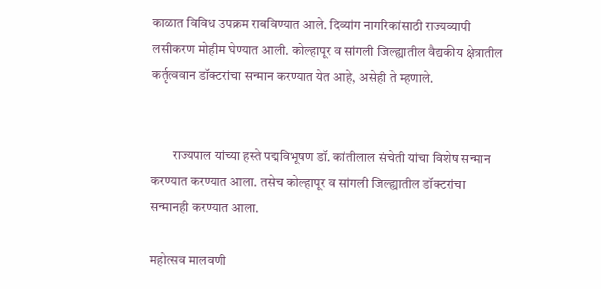काळात विविध उपक्रम राबविण्यात आले. दिव्यांग नागरिकांसाठी राज्यव्यापी लसीकरण मोहीम घेण्यात आली. कोल्हापूर व सांगली जिल्ह्यातील वैद्यकीय क्षेत्रातील कर्तृत्ववान डॉक्टरांचा सन्मान करण्यात येत आहे, असेही ते म्हणाले.


        राज्यपाल यांच्या हस्ते पद्मविभूषण डॉ. कांतीलाल संचेती यांचा विशेष सन्मान करण्यात करण्यात आला. तसेच कोल्हापूर व सांगली जिल्ह्यातील डॉक्टरांचा सन्मानही करण्यात आला.

महोत्सव मालवणी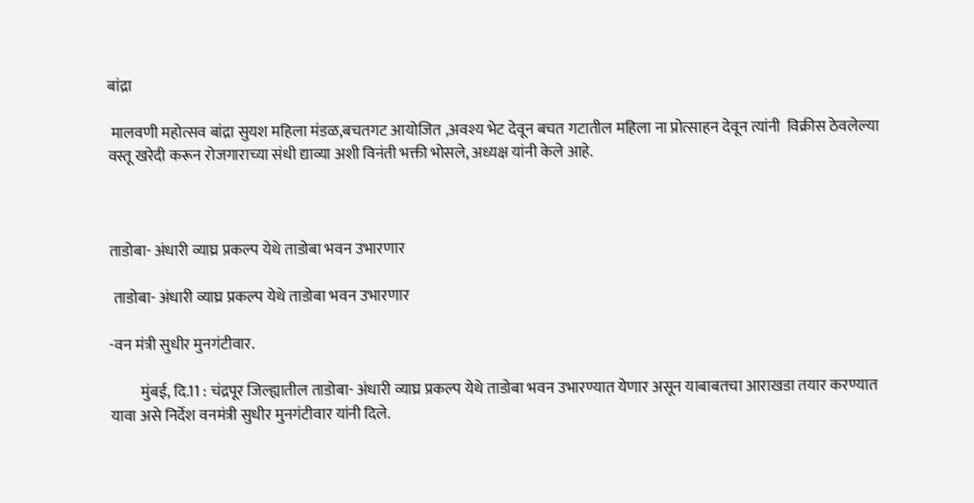बांद्रा

 मालवणी महोत्सव बांद्रा सुयश महिला मंडळ,बचतगट आयोजित ,अवश्य भेट देवून बचत गटातील महिला ना प्रोत्साहन देवून त्यांनी  विक्रीस ठेवलेल्या वस्तू खरेदी करून रोजगाराच्या संधी द्याव्या अशी विनंती भक्ती भोसले, अध्यक्ष यांनी केले आहे.



ताडोबा- अंधारी व्याघ्र प्रकल्प येथे ताडोबा भवन उभारणार

 ताडोबा- अंधारी व्याघ्र प्रकल्प येथे ताडोबा भवन उभारणार

-वन मंत्री सुधीर मुनगंटीवार.

          मुंबई, दि.11 : चंद्रपूर जिल्ह्यातील ताडोबा- अंधारी व्याघ्र प्रकल्प येथे ताडोबा भवन उभारण्यात येणार असून याबाबतचा आराखडा तयार करण्यात यावा असे निर्देश वनमंत्री सुधीर मुनगंटीवार यांनी दिले.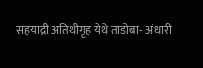सहयाद्री अतिथीगृह येथे ताडोबा- अंधारी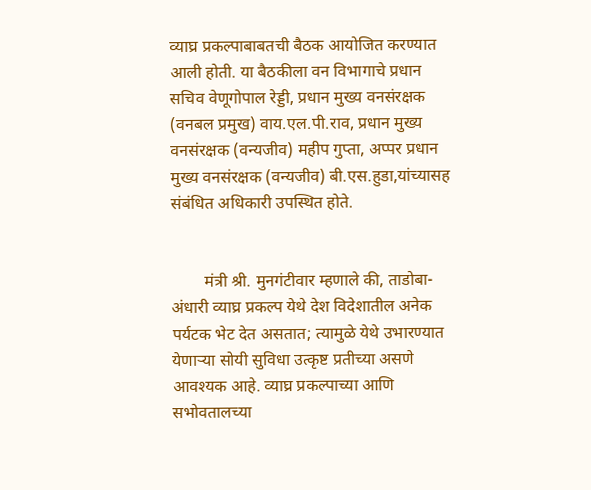व्याघ्र प्रकल्पाबाबतची बैठक आयोजित करण्यात आली होती. या बैठकीला वन विभागाचे प्रधान सचिव वेणूगोपाल रेड्डी, प्रधान मुख्य वनसंरक्षक (वनबल प्रमुख) वाय.एल.पी.राव, प्रधान मुख्य वनसंरक्षक (वन्यजीव) महीप गुप्ता, अप्पर प्रधान मुख्य वनसंरक्षक (वन्यजीव) बी.एस.हुडा,यांच्यासह संबंधित अधिकारी उपस्थित होते.


        मंत्री श्री. मुनगंटीवार म्हणाले की, ताडोबा- अंधारी व्याघ्र प्रकल्प येथे देश विदेशातील अनेक पर्यटक भेट देत असतात; त्यामुळे येथे उभारण्यात येणाऱ्या सोयी सुविधा उत्कृष्ट प्रतीच्या असणे आवश्यक आहे. व्याघ्र प्रकल्पाच्या आणि सभोवतालच्या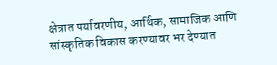क्षेत्रात पर्यावरणीय, आर्थिक, सामाजिक आणि सांस्कृतिक विकास करण्यावर भर देण्यात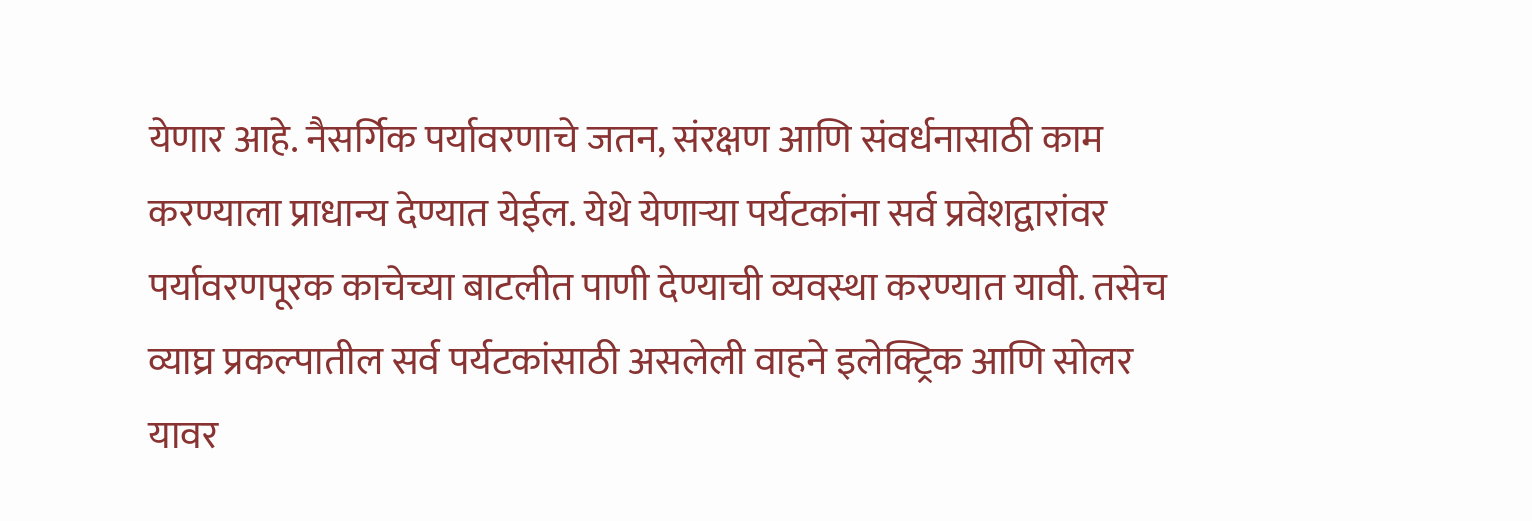येणार आहे. नैसर्गिक पर्यावरणाचे जतन, संरक्षण आणि संवर्धनासाठी काम करण्याला प्राधान्य देण्यात येईल. येथे येणाऱ्या पर्यटकांना सर्व प्रवेशद्वारांवर पर्यावरणपूरक काचेच्या बाटलीत पाणी देण्याची व्यवस्था करण्यात यावी. तसेच व्याघ्र प्रकल्पातील सर्व पर्यटकांसाठी असलेली वाहने इलेक्ट्रिक आणि सोलर यावर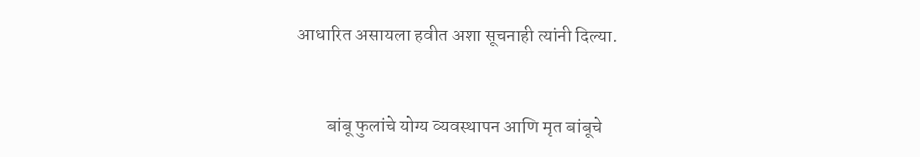आधारित असायला हवीत अशा सूचनाही त्यांनी दिल्या.


        बांबू फुलांचे योग्य व्यवस्थापन आणि मृत बांबूचे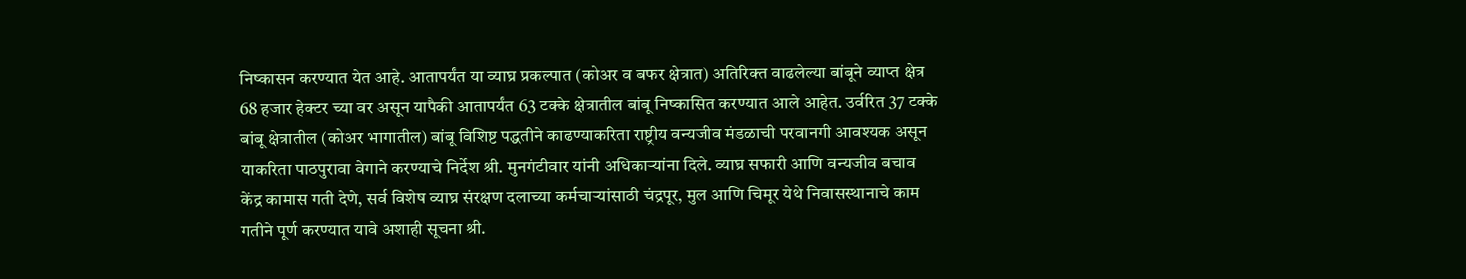निष्कासन करण्यात येत आहे. आतापर्यंत या व्याघ्र प्रकल्पात (कोअर व बफर क्षेत्रात) अतिरिक्त वाढलेल्या बांबूने व्याप्त क्षेत्र 68 हजार हेक्टर च्या वर असून यापैकी आतापर्यंत 63 टक्के क्षेत्रातील बांबू निष्कासित करण्यात आले आहेत. उर्वरित 37 टक्के बांबू क्षेत्रातील (कोअर भागातील) बांबू विशिष्ट पद्धतीने काढण्याकरिता राष्ट्रीय वन्यजीव मंडळाची परवानगी आवश्यक असून याकरिता पाठपुरावा वेगाने करण्याचे निर्देश श्री. मुनगंटीवार यांनी अधिकाऱ्यांना दिले. व्याघ्र सफारी आणि वन्यजीव बचाव केंद्र कामास गती देणे, सर्व विशेष व्याघ्र संरक्षण दलाच्या कर्मचाऱ्यांसाठी चंद्रपूर, मुल आणि चिमूर येथे निवासस्थानाचे काम गतीने पूर्ण करण्यात यावे अशाही सूचना श्री.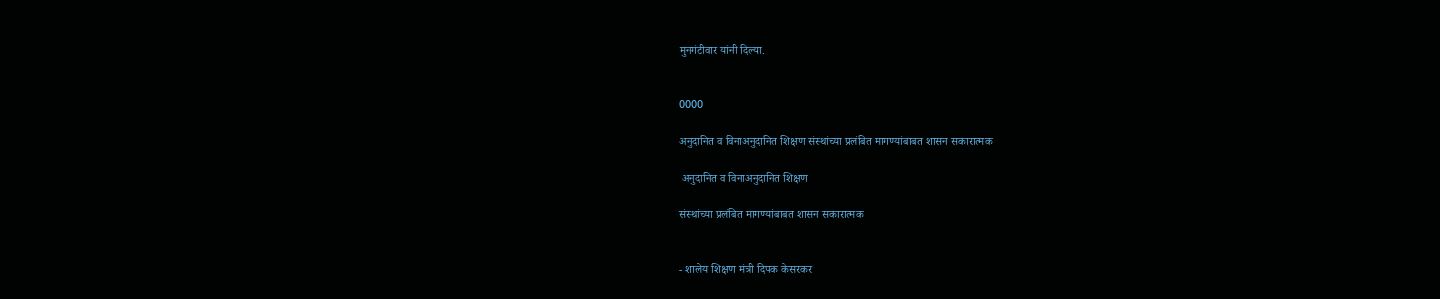मुनगंटीवार यांनी दिल्या.


0000

अनुदानित व विनाअनुदानित शिक्षण संस्थांच्या प्रलंबित मागण्यांबाबत शासन सकारात्मक

 अनुदानित व विनाअनुदानित शिक्षण

संस्थांच्या प्रलंबित मागण्यांबाबत शासन सकारात्मक


- शालेय शिक्षण मंत्री दिपक केसरकर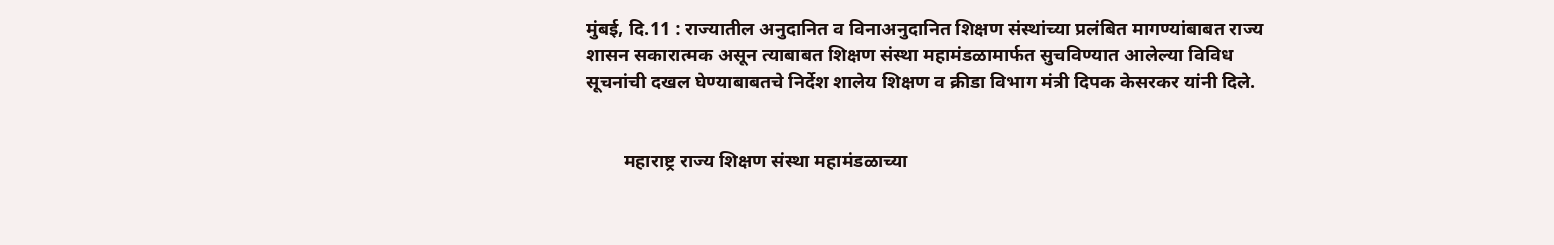मुंबई, दि.11 : राज्यातील अनुदानित व विनाअनुदानित शिक्षण संस्थांच्या प्रलंबित मागण्यांबाबत राज्य शासन सकारात्मक असून त्याबाबत शिक्षण संस्था महामंडळामार्फत सुचविण्यात आलेल्या विविध सूचनांची दखल घेण्याबाबतचे निर्देश शालेय शिक्षण व क्रीडा विभाग मंत्री दिपक केसरकर यांनी दिले.


        महाराष्ट्र राज्य शिक्षण संस्था महामंडळाच्या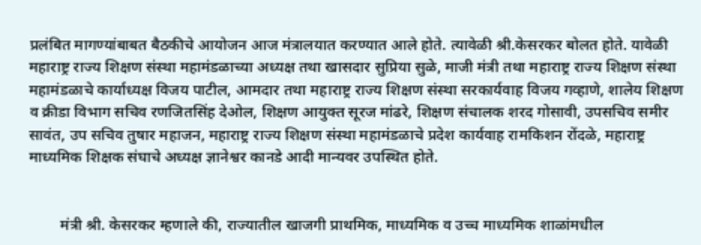प्रलंबित मागण्यांबाबत बैठकीचे आयोजन आज मंत्रालयात करण्यात आले होते. त्यावेळी श्री.केसरकर बोलत होते. यावेळी महाराष्ट्र राज्य शिक्षण संस्था महामंडळाच्या अध्यक्ष तथा खासदार सुप्रिया सुळे, माजी मंत्री तथा महाराष्ट्र राज्य शिक्षण संस्था महामंडळाचे कार्याध्यक्ष विजय पाटील, आमदार तथा महाराष्ट्र राज्य शिक्षण संस्था सरकार्यवाह विजय गव्हाणे, शालेय शिक्षण व क्रीडा विभाग सचिव रणजितसिंह देओल, शिक्षण आयुक्त सूरज मांढरे, शिक्षण संचालक शरद गोसावी, उपसचिव समीर सावंत, उप सचिव तुषार महाजन, महाराष्ट्र राज्य शिक्षण संस्था महामंडळाचे प्रदेश कार्यवाह रामकिशन रोंदळे, महाराष्ट्र माध्यमिक शिक्षक संघाचे अध्यक्ष ज्ञानेश्वर कानडे आदी मान्यवर उपस्थित होते.


        मंत्री श्री. केसरकर म्हणाले की, राज्यातील खाजगी प्राथमिक, माध्यमिक व उच्च माध्यमिक शाळांमधील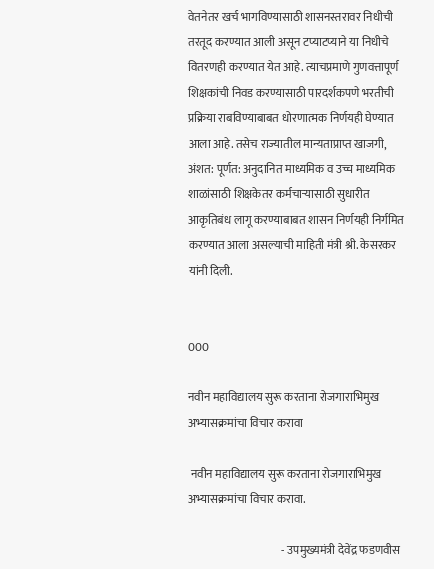वेतनेतर खर्च भागविण्यासाठी शासनस्तरावर निधीची तरतूद करण्यात आली असून टप्याटप्याने या निधीचे वितरणही करण्यात येत आहे. त्याचप्रमाणे गुणवत्तापूर्ण शिक्षकांची निवड करण्यासाठी पारदर्शकपणे भरतीची प्रक्रिया राबविण्याबाबत धोरणात्मक निर्णयही घेण्यात आला आहे. तसेच राज्यातील मान्यताप्राप्त खाजगी, अंशत: पूर्णत: अनुदानित माध्यमिक व उच्च माध्यमिक शाळांसाठी शिक्षकेतर कर्मचाऱ्यासाठी सुधारीत आकृतिबंध लागू करण्याबाबत शासन निर्णयही निर्गमित करण्यात आला असल्याची माहिती मंत्री श्री. केसरकर यांनी दिली.


000

नवीन महाविद्यालय सुरू करताना रोजगाराभिमुख अभ्यासक्रमांचा विचार करावा

 नवीन महाविद्यालय सुरू करताना रोजगाराभिमुख अभ्यासक्रमांचा विचार करावा.

                                         - उपमुख्यमंत्री देवेंद्र फडणवीस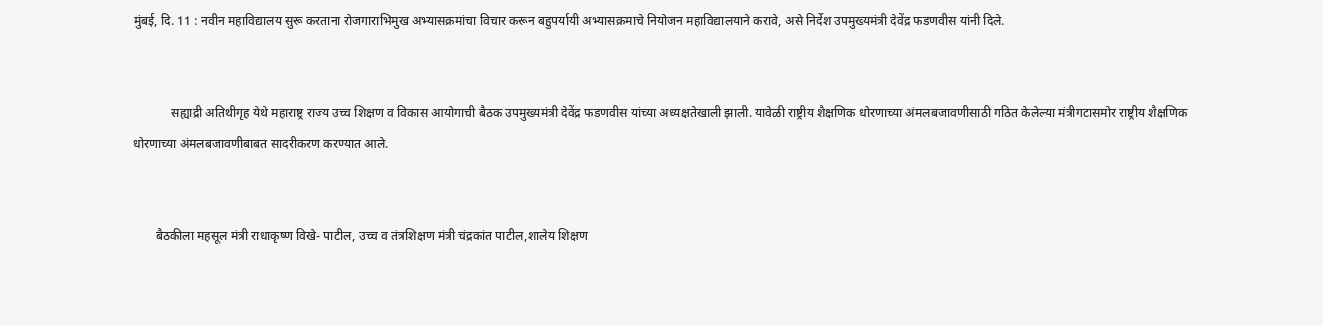मुंबई, दि. 11 : नवीन महाविद्यालय सुरू करताना रोजगाराभिमुख अभ्यासक्रमांचा विचार करून बहुपर्यायी अभ्यासक्रमाचे नियोजन महाविद्यालयाने करावे, असे निर्देश उपमुख्यमंत्री देवेंद्र फडणवीस यांनी दिले.


            सह्याद्री अतिथीगृह येथे महाराष्ट्र राज्य उच्च शिक्षण व विकास आयोगाची बैठक उपमुख्यमंत्री देवेंद्र फडणवीस यांच्या अध्यक्षतेखाली झाली. यावेळी राष्ट्रीय शैक्षणिक धोरणाच्या अंमलबजावणीसाठी गठित केलेल्या मंत्रीगटासमोर राष्ट्रीय शैक्षणिक धोरणाच्या अंमलबजावणीबाबत सादरीकरण करण्यात आले.


       बैठकीला महसूल मंत्री राधाकृष्ण विखे- पाटील, उच्च व तंत्रशिक्षण मंत्री चंद्रकांत पाटील,शालेय शिक्षण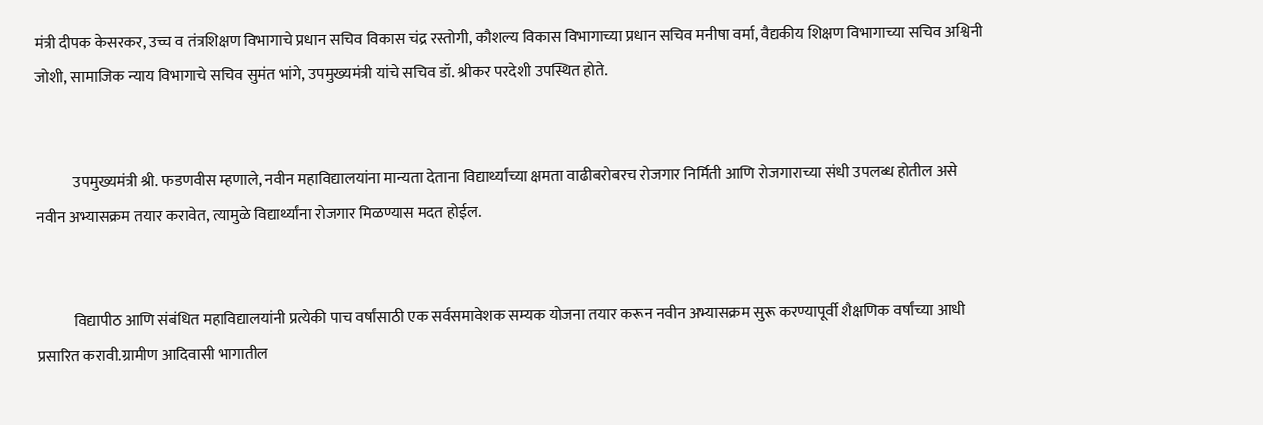मंत्री दीपक केसरकर, उच्च व तंत्रशिक्षण विभागाचे प्रधान सचिव विकास चंद्र रस्तोगी, कौशल्य विकास विभागाच्या प्रधान सचिव मनीषा वर्मा, वैद्यकीय शिक्षण विभागाच्या सचिव अश्विनी जोशी, सामाजिक न्याय विभागाचे सचिव सुमंत भांगे, उपमुख्यमंत्री यांचे सचिव डॉ. श्रीकर परदेशी उपस्थित होते.


            उपमुख्यमंत्री श्री. फडणवीस म्हणाले, नवीन महाविद्यालयांना मान्यता देताना विद्यार्थ्यांच्या क्षमता वाढीबरोबरच रोजगार निर्मिती आणि रोजगाराच्या संधी उपलब्ध होतील असे नवीन अभ्यासक्रम तयार करावेत, त्यामुळे विद्यार्थ्यांना रोजगार मिळण्यास मदत होईल.


            विद्यापीठ आणि संबंधित महाविद्यालयांनी प्रत्येकी पाच वर्षांसाठी एक सर्वसमावेशक सम्यक योजना तयार करून नवीन अभ्यासक्रम सुरू करण्यापूर्वी शैक्षणिक वर्षांच्या आधी प्रसारित करावी.ग्रामीण आदिवासी भागातील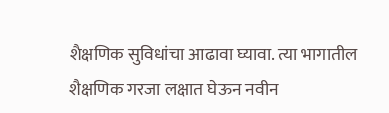शैक्षणिक सुविधांचा आढावा घ्यावा. त्या भागातील शैक्षणिक गरजा लक्षात घेऊन नवीन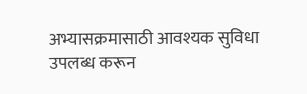अभ्यासक्रमासाठी आवश्यक सुविधा उपलब्ध करून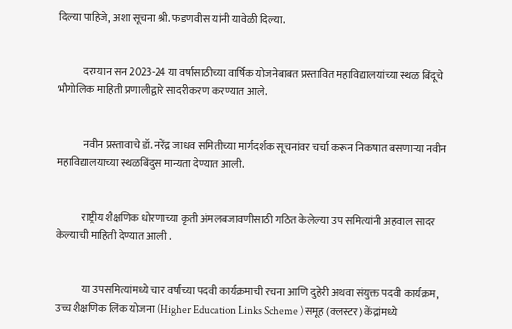दिल्या पाहिजे, अशा सूचना श्री. फडणवीस यांनी यावेळी दिल्या.


            दरम्यान सन 2023-24 या वर्षासाठीच्या वार्षिक योजनेबाबत प्रस्तावित महाविद्यालयांच्या स्थळ बिंदूचे भौगोलिक माहिती प्रणालीद्वारे सादरीकरण करण्यात आले.


            नवीन प्रस्तावाचे डॉ. नरेंद्र जाधव समितीच्या मार्गदर्शक सूचनांवर चर्चा करून निकषात बसणाऱ्या नवीन महाविद्यालयाच्या स्थळबिंदुस मान्यता देण्यात आली.


            राष्ट्रीय शैक्षणिक धोरणाच्या कृती अंमलबजावणीसाठी गठित केलेल्या उप समित्यांनी अहवाल सादर केल्याची माहिती देण्यात आली .


            या उपसमित्यांमध्ये चार वर्षांच्या पदवी कार्यक्रमाची रचना आणि दुहेरी अथवा संयुक्त पदवी कार्यक्रम, उच्च शैक्षणिक लिंक योजना (Higher Education Links Scheme ) समूह (क्लस्टर) केंद्रांमध्ये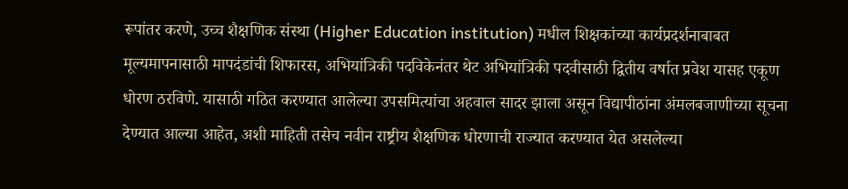रूपांतर करणे, उच्च शैक्षणिक संस्था (Higher Education institution) मधील शिक्षकांच्या कार्यप्रदर्शनाबाबत मूल्यमापनासाठी मापदंडांची शिफारस, अभियांत्रिकी पदविकेनंतर थेट अभियांत्रिकी पदवीसाठी द्वितीय वर्षात प्रवेश यासह एकूण धोरण ठरविणे. यासाठी गठित करण्यात आलेल्या उपसमित्यांचा अहवाल सादर झाला असून विद्यापीठांना अंमलबजाणीच्या सूचना देण्यात आल्या आहेत, अशी माहिती तसेच नवीन राष्ट्रीय शैक्षणिक धोरणाची राज्यात करण्यात येत असलेल्या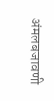अंमलबजावणी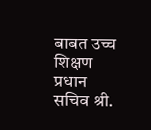बाबत उच्च शिक्षण प्रधान सचिव श्री.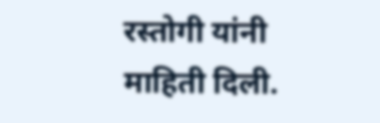रस्तोगी यांनी माहिती दिली.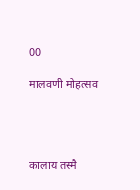00

मालवणी मोहत्सव




कालाय तस्मै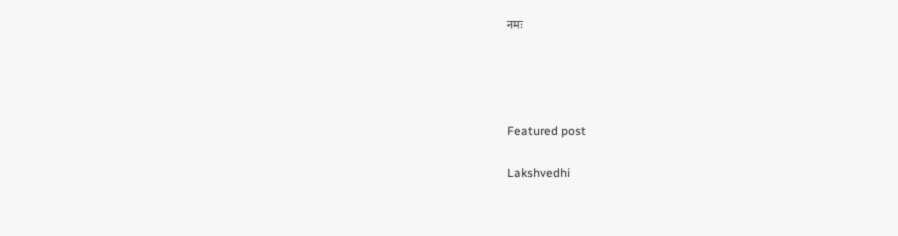नमः




Featured post

Lakshvedhi